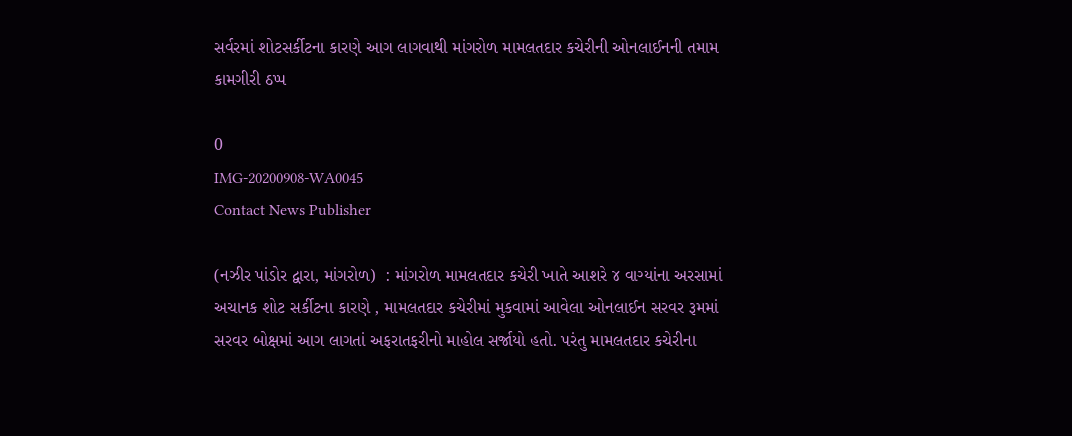સર્વરમાં શોટસર્કીટના કારણે આગ લાગવાથી માંગરોળ મામલતદાર કચેરીની ઓનલાઈનની તમામ કામગીરી ઠપ્પ

0
IMG-20200908-WA0045
Contact News Publisher

(નઝીર પાંડોર દ્વારા, માંગરોળ)  : માંગરોળ મામલતદાર કચેરી ખાતે આશરે ૪ વાગ્યાંના અરસામાં અચાનક શોટ સર્કીટના કારણે , મામલતદાર કચેરીમાં મુકવામાં આવેલા ઓનલાઈન સરવર રૂમમાં સરવર બોક્ષમાં આગ લાગતાં અફરાતફરીનો માહોલ સર્જાયો હતો. પરંતુ મામલતદાર કચેરીના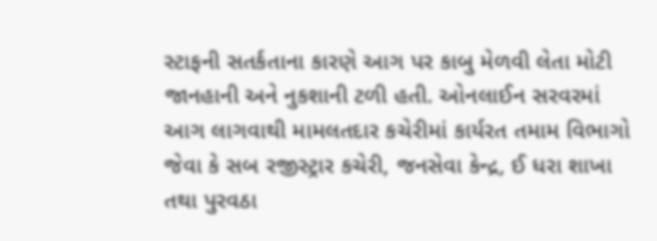સ્ટાફની સતર્કતાના કારણે આગ પર કાબુ મેળવી લેતા મોટી જાનહાની અને નુકશાની ટળી હતી. ઓનલાઈન સરવરમાં આગ લાગવાથી મામલતદાર કચેરીમાં કાર્યરત તમામ વિભાગો જેવા કે સબ રજીસ્ટ્રાર કચેરી, જનસેવા કેન્દ્ર, ઈ ધરા શાખા તથા પુરવઠા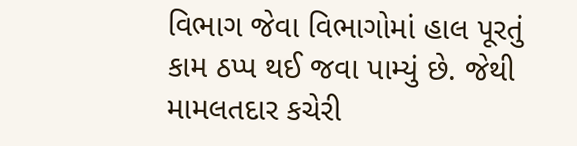વિભાગ જેવા વિભાગોમાં હાલ પૂરતું કામ ઠપ્પ થઈ જવા પામ્યું છે. જેથી મામલતદાર કચેરી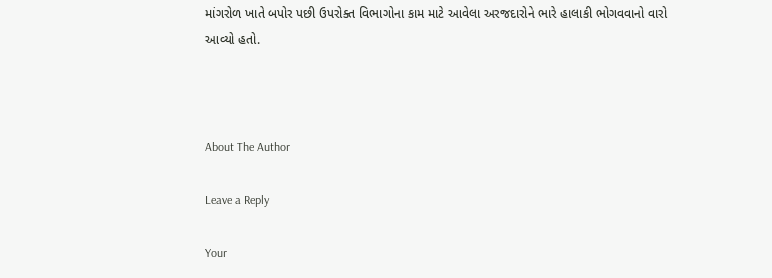માંગરોળ ખાતે બપોર પછી ઉપરોક્ત વિભાગોના કામ માટે આવેલા અરજદારોને ભારે હાલાકી ભોગવવાનો વારો આવ્યો હતો.



About The Author

Leave a Reply

Your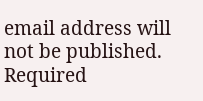email address will not be published. Required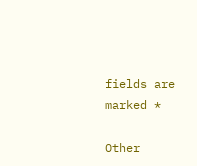fields are marked *

Other